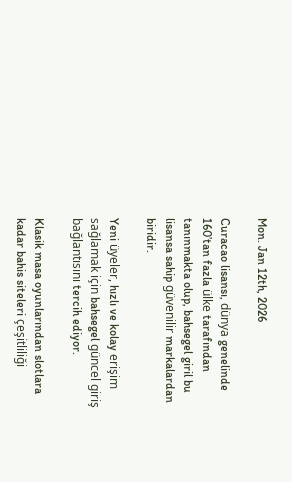Mon. Jan 12th, 2026

Curacao lisansı, dünya genelinde 160’tan fazla ülke tarafından tanınmakta olup, bahsegel giril bu lisansa sahip güvenilir markalardan biridir.

Yeni üyeler, hızlı ve kolay erişim sağlamak için bahsegel güncel giriş bağlantısını tercih ediyor.

Klasik masa oyunlarından slotlara kadar bahis siteleri çeşitliliği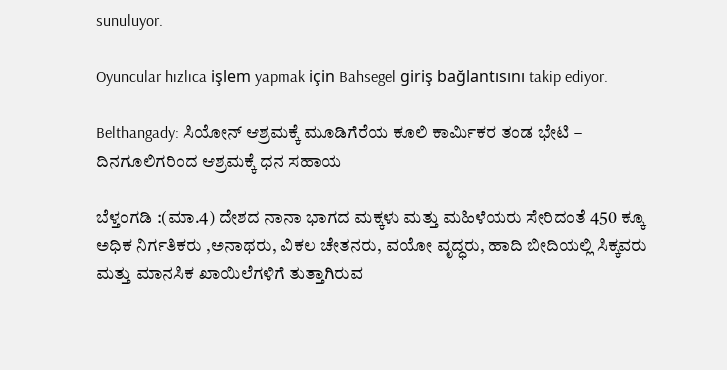sunuluyor.

Oyuncular hızlıca işlem yapmak için Bahsegel giriş bağlantısını takip ediyor.

Belthangady: ಸಿಯೋನ್ ಆಶ್ರಮಕ್ಕೆ ಮೂಡಿಗೆರೆಯ ಕೂಲಿ ಕಾರ್ಮಿಕರ ತಂಡ ಭೇಟಿ – ದಿನಗೂಲಿಗರಿಂದ ಆಶ್ರಮಕ್ಕೆ ಧನ ಸಹಾಯ

ಬೆಳ್ತಂಗಡಿ :(ಮಾ.4) ದೇಶದ ನಾನಾ ಭಾಗದ ಮಕ್ಕಳು ಮತ್ತು ಮಹಿಳೆಯರು ಸೇರಿದಂತೆ 450 ಕ್ಕೂ ಅಧಿಕ ನಿರ್ಗತಿಕರು ,ಅನಾಥರು, ವಿಕಲ ಚೇತನರು, ವಯೋ ವೃದ್ಧರು, ಹಾದಿ ಬೀದಿಯಲ್ಲಿ ಸಿಕ್ಕವರು ಮತ್ತು ಮಾನಸಿಕ ಖಾಯಿಲೆಗಳಿಗೆ ತುತ್ತಾಗಿರುವ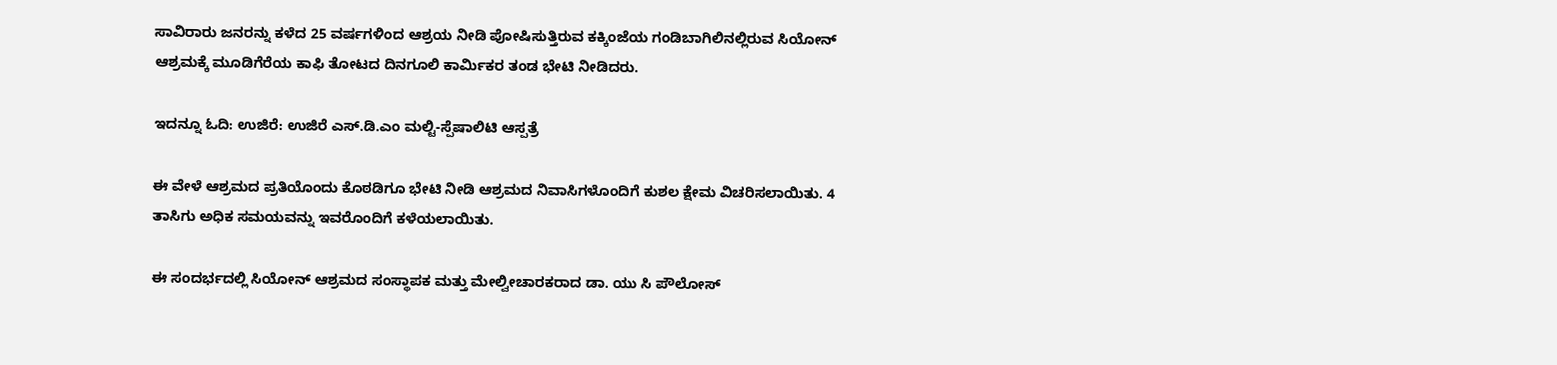ಸಾವಿರಾರು ಜನರನ್ನು ಕಳೆದ 25 ವರ್ಷಗಳಿಂದ ಆಶ್ರಯ ನೀಡಿ ಪೋಷಿಸುತ್ತಿರುವ ಕಕ್ಕಿಂಜೆಯ ಗಂಡಿಬಾಗಿಲಿನಲ್ಲಿರುವ ಸಿಯೋನ್ ಆಶ್ರಮಕ್ಕೆ ಮೂಡಿಗೆರೆಯ ಕಾಫಿ ತೋಟದ ದಿನಗೂಲಿ ಕಾರ್ಮಿಕರ ತಂಡ ಭೇಟಿ ನೀಡಿದರು.

ಇದನ್ನೂ ಓದಿ: ಉಜಿರೆ: ಉಜಿರೆ ಎಸ್.ಡಿ.ಎಂ ಮಲ್ಟಿ-ಸ್ಪೆಷಾಲಿಟಿ ಆಸ್ಪತ್ರೆ

ಈ ವೇಳೆ ಆಶ್ರಮದ ಪ್ರತಿಯೊಂದು ಕೊಠಡಿಗೂ ಭೇಟಿ ನೀಡಿ ಆಶ್ರಮದ ನಿವಾಸಿಗಳೊಂದಿಗೆ ಕುಶಲ ಕ್ಷೇಮ ವಿಚರಿಸಲಾಯಿತು. 4 ತಾಸಿಗು ಅಧಿಕ ಸಮಯವನ್ನು ಇವರೊಂದಿಗೆ ಕಳೆಯಲಾಯಿತು.

ಈ ಸಂದರ್ಭದಲ್ಲಿ ಸಿಯೋನ್ ಆಶ್ರಮದ ಸಂಸ್ಥಾಪಕ ಮತ್ತು ಮೇಲ್ವೀಚಾರಕರಾದ ಡಾ. ಯು ಸಿ ಪೌಲೋಸ್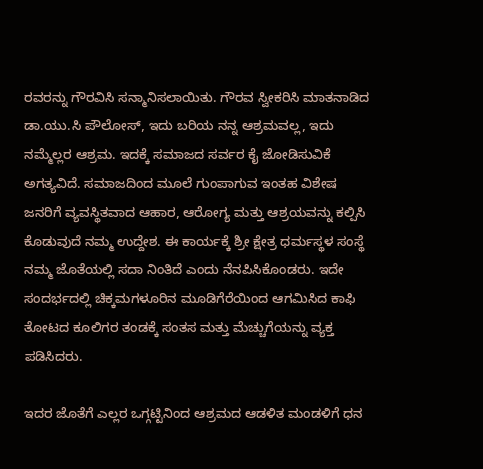ರವರನ್ನು ಗೌರವಿಸಿ ಸನ್ಮಾನಿಸಲಾಯಿತು. ಗೌರವ ಸ್ವೀಕರಿಸಿ ಮಾತನಾಡಿದ ಡಾ.ಯು.ಸಿ ಪೌಲೋಸ್, ಇದು ಬರಿಯ ನನ್ನ ಆಶ್ರಮವಲ್ಲ, ಇದು ನಮ್ಮೆಲ್ಲರ ಆಶ್ರಮ. ಇದಕ್ಕೆ ಸಮಾಜದ ಸರ್ವರ ಕೈ ಜೋಡಿಸುವಿಕೆ ಅಗತ್ಯವಿದೆ. ಸಮಾಜದಿಂದ ಮೂಲೆ ಗುಂಪಾಗುವ ಇಂತಹ ವಿಶೇಷ ಜನರಿಗೆ ವ್ಯವಸ್ಥಿತವಾದ ಆಹಾರ, ಆರೋಗ್ಯ ಮತ್ತು ಆಶ್ರಯವನ್ನು ಕಲ್ಪಿಸಿ ಕೊಡುವುದೆ ನಮ್ಮ ಉದ್ದೇಶ. ಈ ಕಾರ್ಯಕ್ಕೆ ಶ್ರೀ ಕ್ಷೇತ್ರ ಧರ್ಮಸ್ಥಳ ಸಂಸ್ಥೆ ನಮ್ಮ ಜೊತೆಯಲ್ಲಿ ಸದಾ ನಿಂತಿದೆ ಎಂದು ನೆನಪಿಸಿಕೊಂಡರು. ಇದೇ ಸಂದರ್ಭದಲ್ಲಿ ಚಿಕ್ಕಮಗಳೂರಿನ ಮೂಡಿಗೆರೆಯಿಂದ ಆಗಮಿಸಿದ ಕಾಫಿ ತೋಟದ ಕೂಲಿಗರ ತಂಡಕ್ಕೆ ಸಂತಸ ಮತ್ತು ಮೆಚ್ಚುಗೆಯನ್ನು ವ್ಯಕ್ತ ಪಡಿಸಿದರು.

ಇದರ ಜೊತೆಗೆ ಎಲ್ಲರ ಒಗ್ಗಟ್ಟಿನಿಂದ ಆಶ್ರಮದ ಆಡಳಿತ ಮಂಡಳಿಗೆ ಧನ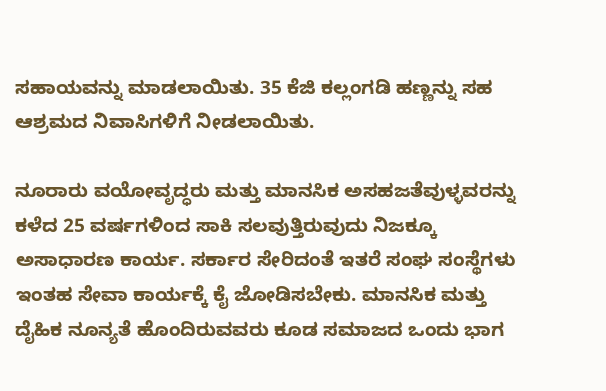ಸಹಾಯವನ್ನು ಮಾಡಲಾಯಿತು. 35 ಕೆಜಿ ಕಲ್ಲಂಗಡಿ ಹಣ್ಣನ್ನು ಸಹ ಆಶ್ರಮದ ನಿವಾಸಿಗಳಿಗೆ ನೀಡಲಾಯಿತು.

ನೂರಾರು ವಯೋವೃದ್ಧರು ಮತ್ತು ಮಾನಸಿಕ ಅಸಹಜತೆವುಳ್ಳವರನ್ನು ಕಳೆದ 25 ವರ್ಷಗಳಿಂದ ಸಾಕಿ ಸಲವುತ್ತಿರುವುದು ನಿಜಕ್ಕೂ ಅಸಾಧಾರಣ ಕಾರ್ಯ. ಸರ್ಕಾರ ಸೇರಿದಂತೆ ಇತರೆ ಸಂಘ ಸಂಸ್ಥೆಗಳು ಇಂತಹ ಸೇವಾ ಕಾರ್ಯಕ್ಕೆ ಕೈ ಜೋಡಿಸಬೇಕು. ಮಾನಸಿಕ ಮತ್ತು ದೈಹಿಕ ನೂನ್ಯತೆ ಹೊಂದಿರುವವರು ಕೂಡ ಸಮಾಜದ ಒಂದು ಭಾಗ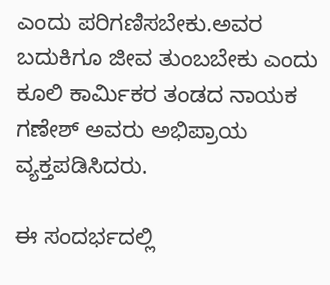ಎಂದು ಪರಿಗಣಿಸಬೇಕು.ಅವರ ಬದುಕಿಗೂ ಜೀವ ತುಂಬಬೇಕು ಎಂದು ಕೂಲಿ ಕಾರ್ಮಿಕರ ತಂಡದ ನಾಯಕ ಗಣೇಶ್ ಅವರು ಅಭಿಪ್ರಾಯ ವ್ಯಕ್ತಪಡಿಸಿದರು.

ಈ ಸಂದರ್ಭದಲ್ಲಿ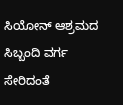ಸಿಯೋನ್ ಆಶ್ರಮದ ಸಿಬ್ಬಂದಿ ವರ್ಗ ಸೇರಿದಂತೆ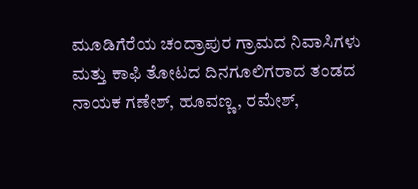ಮೂಡಿಗೆರೆಯ ಚಂದ್ರಾಪುರ ಗ್ರಾಮದ ನಿವಾಸಿಗಳು ಮತ್ತು ಕಾಫಿ ತೋಟದ ದಿನಗೂಲಿಗರಾದ ತಂಡದ ನಾಯಕ ಗಣೇಶ್, ಹೂವಣ್ಣ, ರಮೇಶ್,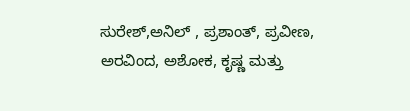ಸುರೇಶ್,ಅನಿಲ್ , ಪ್ರಶಾಂತ್, ಪ್ರವೀಣ, ಅರವಿಂದ, ಅಶೋಕ, ಕೃಷ್ಣ ಮತ್ತು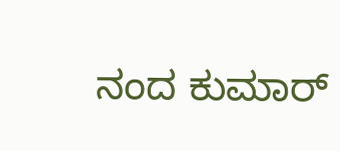ನಂದ ಕುಮಾರ್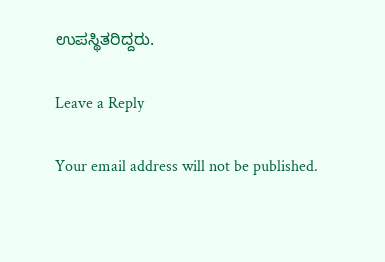ಉಪಸ್ಥಿತರಿದ್ದರು.

Leave a Reply

Your email address will not be published.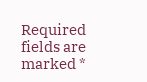Required fields are marked *